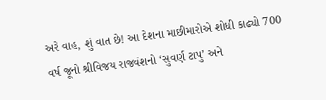અરે વાહ, શું વાત છે! આ દેશના માછીમારોએ શોધી કાઢ્યો 700 વર્ષ જૂનો શ્રીવિજય રાજવંશનો ‘સુવર્ણ ટાપુ’ અને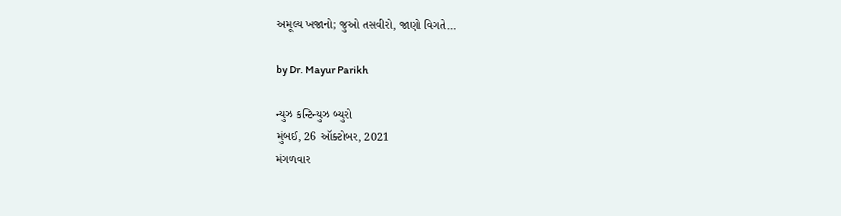અમૂલ્ય ખજાનો; જુઓ તસવીરો, જાણો વિગતે…

by Dr. Mayur Parikh

ન્યુઝ કન્ટિન્યુઝ બ્યુરો
મુંબઈ, 26 ઑક્ટોબર, 2021
મંગળવાર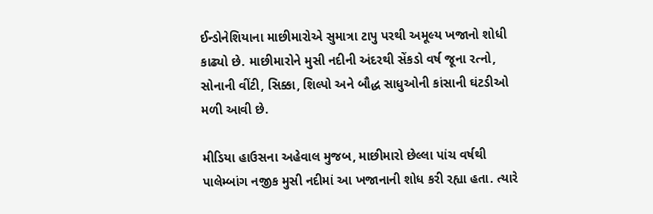ઈન્ડોનેશિયાના માછીમારોએ સુમાત્રા ટાપુ પરથી અમૂલ્ય ખજાનો શોધી કાઢ્યો છે. માછીમારોને મુસી નદીની અંદરથી સેંકડો વર્ષ જૂના રત્નો, સોનાની વીંટી, સિક્કા, શિલ્પો અને બૌદ્ધ સાધુઓની કાંસાની ઘંટડીઓ મળી આવી છે.

મીડિયા હાઉસના અહેવાલ મુજબ, માછીમારો છેલ્લા પાંચ વર્ષથી પાલેમ્બાંગ નજીક મુસી નદીમાં આ ખજાનાની શોધ કરી રહ્યા હતા. ત્યારે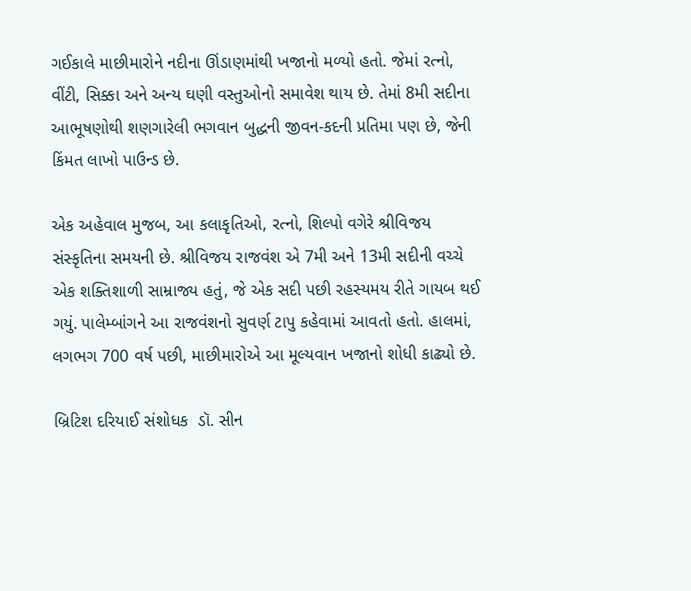ગઈકાલે માછીમારોને નદીના ઊંડાણમાંથી ખજાનો મળ્યો હતો. જેમાં રત્નો, વીંટી, સિક્કા અને અન્ય ઘણી વસ્તુઓનો સમાવેશ થાય છે. તેમાં 8મી સદીના આભૂષણોથી શણગારેલી ભગવાન બુદ્ધની જીવન-કદની પ્રતિમા પણ છે, જેની કિંમત લાખો પાઉન્ડ છે.

એક અહેવાલ મુજબ, આ કલાકૃતિઓ, રત્નો, શિલ્પો વગેરે શ્રીવિજય સંસ્કૃતિના સમયની છે. શ્રીવિજય રાજવંશ એ 7મી અને 13મી સદીની વચ્ચે એક શક્તિશાળી સામ્રાજ્ય હતું, જે એક સદી પછી રહસ્યમય રીતે ગાયબ થઈ ગયું. પાલેમ્બાંગને આ રાજવંશનો સુવર્ણ ટાપુ કહેવામાં આવતો હતો. હાલમાં, લગભગ 700 વર્ષ પછી, માછીમારોએ આ મૂલ્યવાન ખજાનો શોધી કાઢ્યો છે.

બ્રિટિશ દરિયાઈ સંશોધક  ડૉ. સીન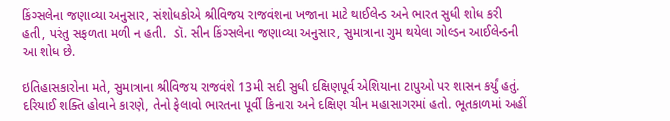કિંગ્સલેના જણાવ્યા અનુસાર, સંશોધકોએ શ્રીવિજય રાજવંશના ખજાના માટે થાઈલેન્ડ અને ભારત સુધી શોધ કરી હતી, પરંતુ સફળતા મળી ન હતી.  ડૉ. સીન કિંગ્સલેના જણાવ્યા અનુસાર, સુમાત્રાના ગુમ થયેલા ગોલ્ડન આઈલેન્ડની આ શોધ છે.

ઇતિહાસકારોના મતે, સુમાત્રાના શ્રીવિજય રાજવંશે 13મી સદી સુધી દક્ષિણપૂર્વ એશિયાના ટાપુઓ પર શાસન કર્યું હતું. દરિયાઈ શક્તિ હોવાને કારણે, તેનો ફેલાવો ભારતના પૂર્વી કિનારા અને દક્ષિણ ચીન મહાસાગરમાં હતો. ભૂતકાળમાં અહીં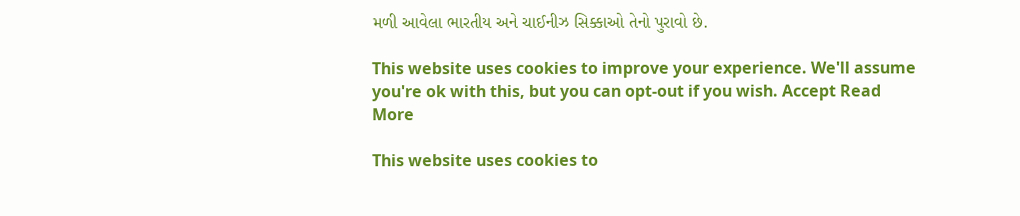મળી આવેલા ભારતીય અને ચાઈનીઝ સિક્કાઓ તેનો પુરાવો છે.

This website uses cookies to improve your experience. We'll assume you're ok with this, but you can opt-out if you wish. Accept Read More

This website uses cookies to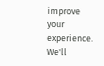improve your experience. We'll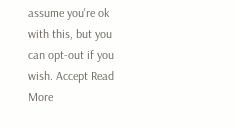assume you're ok with this, but you can opt-out if you wish. Accept Read More